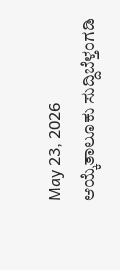May 23, 2026
ಆಯ್ಕೆತಾಲೂಕು ಸುದ್ದಿಬೆಳ್ತಂಗಡಿ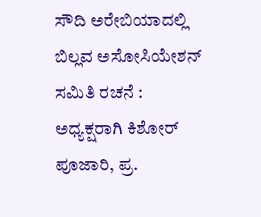ಸೌದಿ ಅರೇಬಿಯಾದಲ್ಲಿ ಬಿಲ್ಲವ ಅಸೋಸಿಯೇಶನ್ ಸಮಿತಿ ರಚನೆ : ಅಧ್ಯಕ್ಷರಾಗಿ ಕಿಶೋರ್ ಪೂಜಾರಿ, ಪ್ರ.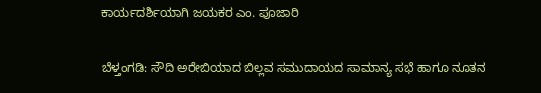ಕಾರ್ಯದರ್ಶಿಯಾಗಿ ಜಯಕರ ಎಂ. ಪೂಜಾರಿ

ಬೆಳ್ತಂಗಡಿ: ಸೌದಿ ಅರೇಬಿಯಾದ ಬಿಲ್ಲವ ಸಮುದಾಯದ ಸಾಮಾನ್ಯ ಸಭೆ ಹಾಗೂ ನೂತನ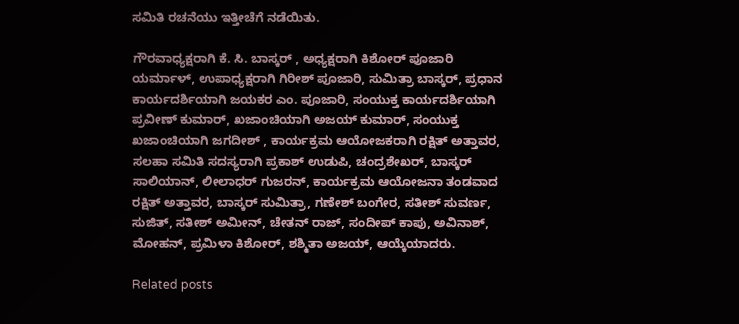ಸಮಿತಿ ರಚನೆಯು ಇತ್ತೀಚೆಗೆ ನಡೆಯಿತು.

ಗೌರವಾಧ್ಯಕ್ಷರಾಗಿ ಕೆ. ಸಿ. ಬಾಸ್ಕರ್ , ಅಧ್ಯಕ್ಷರಾಗಿ ಕಿಶೋರ್ ಪೂಜಾರಿ ಯರ್ಮಾಳ್, ಉಪಾಧ್ಯಕ್ಷರಾಗಿ ಗಿರೀಶ್ ಪೂಜಾರಿ, ಸುಮಿತ್ರಾ ಬಾಸ್ಕರ್, ಪ್ರಧಾನ ಕಾರ್ಯದರ್ಶಿಯಾಗಿ ಜಯಕರ ಎಂ. ಪೂಜಾರಿ, ಸಂಯುಕ್ತ ಕಾರ್ಯದರ್ಶಿಯಾಗಿ ಪ್ರವೀಣ್ ಕುಮಾರ್, ಖಜಾಂಚಿಯಾಗಿ ಅಜಯ್ ಕುಮಾರ್, ಸಂಯುಕ್ತ ಖಜಾಂಚಿಯಾಗಿ ಜಗದೀಶ್ , ಕಾರ್ಯಕ್ರಮ ಆಯೋಜಕರಾಗಿ ರಕ್ಷಿತ್ ಅತ್ತಾವರ, ಸಲಹಾ ಸಮಿತಿ ಸದಸ್ಯರಾಗಿ ಪ್ರಕಾಶ್ ಉಡುಪಿ, ಚಂದ್ರಶೇಖರ್, ಬಾಸ್ಕರ್ ಸಾಲಿಯಾನ್, ಲೀಲಾಧರ್ ಗುಜರನ್, ಕಾರ್ಯಕ್ರಮ ಆಯೋಜನಾ ತಂಡವಾದ ರಕ್ಷಿತ್ ಅತ್ತಾವರ, ಬಾಸ್ಕರ್ ಸುಮಿತ್ರಾ, ಗಣೇಶ್ ಬಂಗೇರ, ಸತೀಶ್ ಸುವರ್ಣ, ಸುಜಿತ್, ಸತೀಶ್ ಅಮೀನ್, ಚೇತನ್ ರಾಜ್, ಸಂದೀಪ್ ಕಾಪು, ಅವಿನಾಶ್, ಮೋಹನ್, ಪ್ರಮಿಳಾ ಕಿಶೋರ್, ಶಶ್ಮಿತಾ ಅಜಯ್, ಆಯ್ಕೆಯಾದರು.

Related posts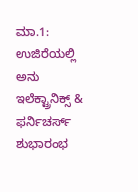ಮಾ.1: ಉಜಿರೆಯಲ್ಲಿ ಅನು ಇಲೆಕ್ಟ್ರಾನಿಕ್ಸ್ & ಫರ್ನಿಚರ್ಸ್ ಶುಭಾರಂಭ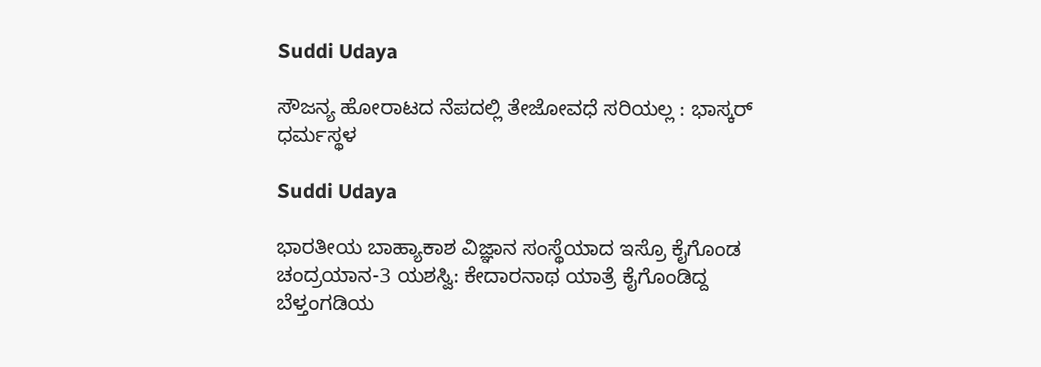Suddi Udaya

ಸೌಜನ್ಯ ಹೋರಾಟದ ನೆಪದಲ್ಲಿ ತೇಜೋವಧೆ ಸರಿಯಲ್ಲ : ಭಾಸ್ಕರ್ ಧರ್ಮಸ್ಥಳ

Suddi Udaya

ಭಾರತೀಯ ಬಾಹ್ಯಾಕಾಶ ವಿಜ್ಞಾನ ಸಂಸ್ಥೆಯಾದ ಇಸ್ರೊ ಕೈಗೊಂಡ ಚಂದ್ರಯಾನ-3 ಯಶಸ್ವಿ: ಕೇದಾರನಾಥ ಯಾತ್ರೆ ಕೈಗೊಂಡಿದ್ದ ಬೆಳ್ತಂಗಡಿಯ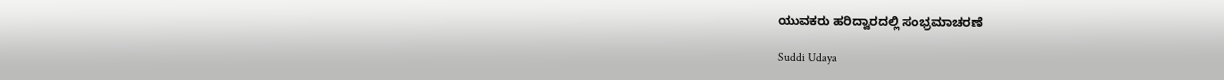ಯುವಕರು ಹರಿದ್ವಾರದಲ್ಲಿ ಸಂಭ್ರಮಾಚರಣೆ

Suddi Udaya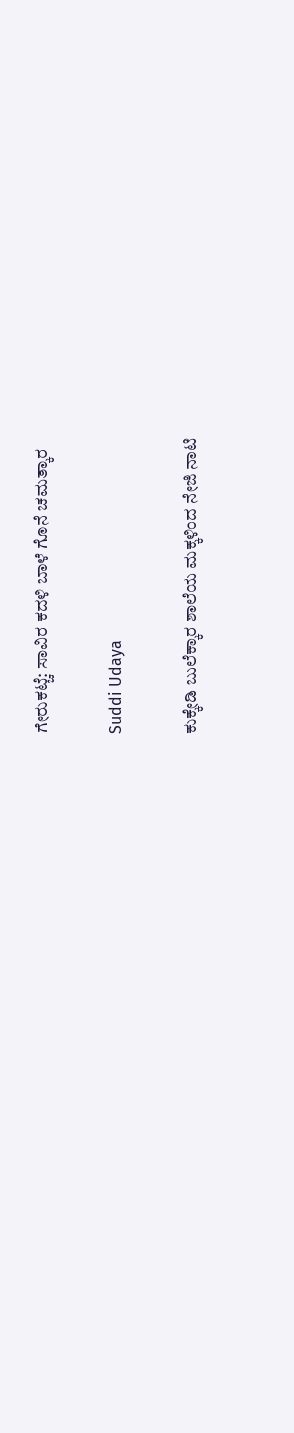ಗೇರುಕಟ್ಚೆ: ಸಾವಿರ ಕದಳಿ ಬಾಳೆ ಗೊನೆ ಚಮತ್ಕಾರ

Suddi Udaya

ಕುಕ್ಕೇಡಿ ಬುಲೆಕ್ಕಾರ ಶಾಲೆಯ ಮಕ್ಕಳಿಂದ ನೇಜಿ ನಾಟಿ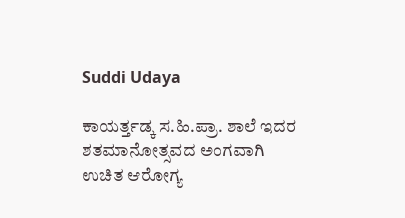Suddi Udaya

ಕಾಯರ್ತ್ತಡ್ಕ ಸ.ಹಿ.ಪ್ರಾ. ಶಾಲೆ ಇದರ ಶತಮಾನೋತ್ಸವದ ಅಂಗವಾಗಿ ಉಚಿತ ಆರೋಗ್ಯ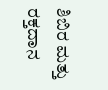ಶಿಬಿರ ಮತ್ತು ರಕ್ತದಾನ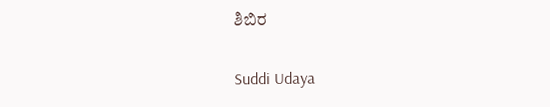ಶಿಬಿರ

Suddi Udaya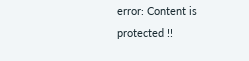error: Content is protected !!